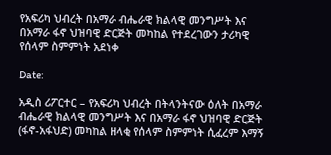የአፍሪካ ህብረት በአማራ ብሔራዊ ክልላዊ መንግሥት እና በአማራ ፋኖ ህዝባዊ ድርጅት መካከል የተደረገውን ታሪካዊ የሰላም ስምምነት አደነቀ

Date:

አዲስ ሪፖርተር – የአፍሪካ ህብረት በትላንትናው ዕለት በአማራ ብሔራዊ ክልላዊ መንግሥት እና በአማራ ፋኖ ህዝባዊ ድርጅት (ፋኖ-አፋህድ) መካከል ዘላቂ የሰላም ስምምነት ሲፈረም እማኝ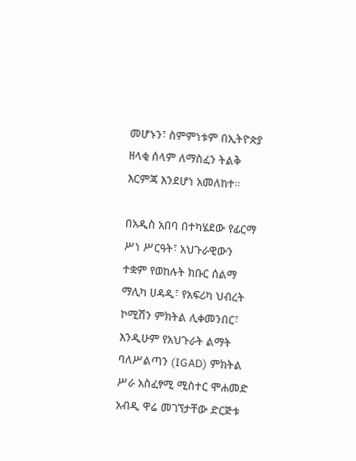መሆኑን፣ ስምምነቱም በኢትዮጵያ ዘላቂ ሰላም ለማስፈን ትልቅ እርምጃ እንደሆነ አመለከተ።

በአዲስ አበባ በተካሄደው የፊርማ ሥነ ሥርዓት፣ አህጉራዊውን ተቋም የወከሉት ክቡር ሰልማ ማሊካ ሀዳዲ፣ የአፍሪካ ህብረት ኮሚሽን ምክትል ሊቀመንበር፣ እንዲሁም የአህጉራት ልማት ባለሥልጣን (IGAD) ምክትል ሥራ አስፈፃሚ ሚስተር ሞሐመድ አብዲ ዋሬ መገኘታቸው ድርጅቱ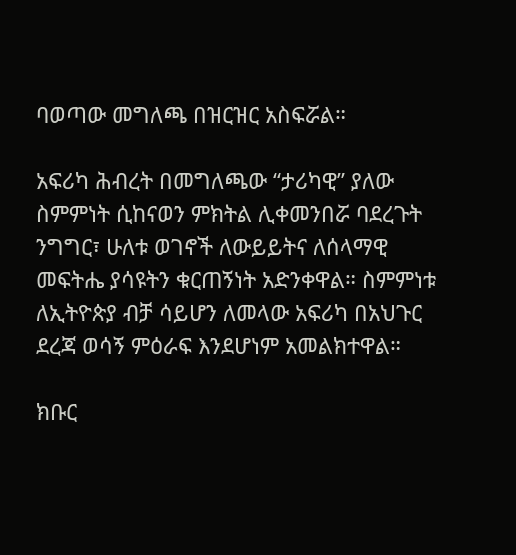ባወጣው መግለጫ በዝርዝር አስፍሯል።

አፍሪካ ሕብረት በመግለጫው “ታሪካዊ” ያለው ስምምነት ሲከናወን ምክትል ሊቀመንበሯ ባደረጉት ንግግር፣ ሁለቱ ወገኖች ለውይይትና ለሰላማዊ መፍትሔ ያሳዩትን ቁርጠኝነት አድንቀዋል። ስምምነቱ ለኢትዮጵያ ብቻ ሳይሆን ለመላው አፍሪካ በአህጉር ደረጃ ወሳኝ ምዕራፍ እንደሆነም አመልክተዋል።

ክቡር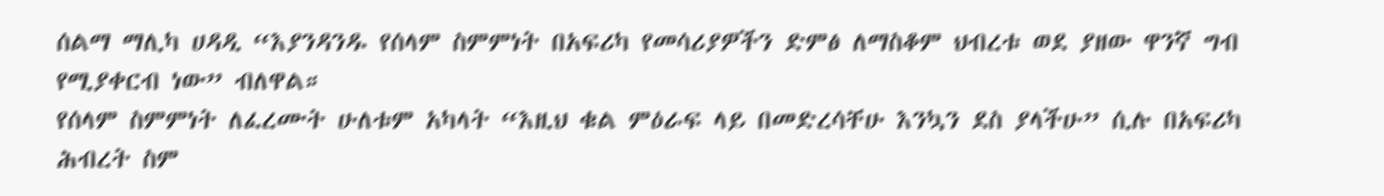ሰልማ ማሊካ ሀዳዲ “እያንዳንዱ የሰላም ስምምነት በአፍሪካ የመሳሪያዎችን ድምፅ ለማስቆም ህብረቱ ወደ ያዘው ዋንኛ ግብ የሚያቀርብ ነው” ብለዋል።
የሰላም ስምምነት ለፈረሙት ሁለቱም አካላት “እዚህ ቁል ምዕራፍ ላይ በመድረሳቸሁ እንኳን ደስ ያላችሁ” ሲሉ በአፍሪካ ሕብረት ስም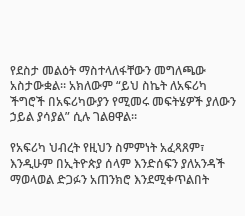የደስታ መልዕት ማስተላለፋቸውን መግለጫው አስታውቋል። አክለውም “ይህ ስኬት ለአፍሪካ ችግሮች በአፍሪካውያን የሚመሩ መፍትሄዎች ያለውን ኃይል ያሳያል” ሲሉ ገልፀዋል።

የአፍሪካ ህብረት የዚህን ስምምነት አፈጻጸም፣ እንዲሁም በኢትዮጵያ ሰላም እንድሰፍን ያለአንዳች ማወላወል ድጋፉን አጠንክሮ እንደሚቀጥልበት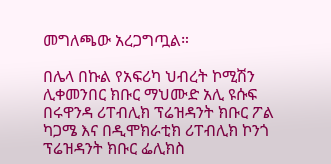መግለጫው አረጋግጧል።

በሌላ በኩል የአፍሪካ ህብረት ኮሚሽን ሊቀመንበር ክቡር ማህሙድ አሊ ዩሱፍ በሩዋንዳ ሪፐብሊክ ፕሬዝዳንት ክቡር ፖል ካጋሜ እና በዲሞክራቲክ ሪፐብሊክ ኮንጎ ፕሬዝዳንት ክቡር ፌሊክስ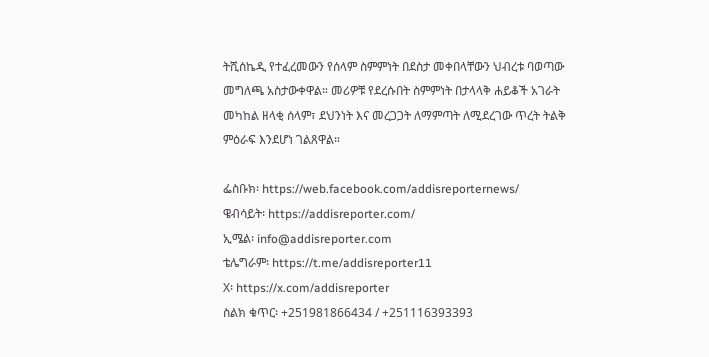ትሺሰኬዲ የተፈረመውን የሰላም ስምምነት በደስታ መቀበላቸውን ህብረቱ ባወጣው መግለጫ አስታውቀዋል። መሪዎቹ የደረሱበት ስምምነት በታላላቅ ሐይቆች አገራት መካከል ዘላቂ ሰላም፣ ደህንነት እና መረጋጋት ለማምጣት ለሚደረገው ጥረት ትልቅ ምዕራፍ እንደሆነ ገልጸዋል።

ፌስቡክ፡ https://web.facebook.com/addisreporternews/
ዌብሳይት፡ https://addisreporter.com/
ኢሜል፡ info@addisreporter.com
ቴሌግራም፡ https://t.me/addisreporter11
X፡ https://x.com/addisreporter
ስልክ ቁጥር፡ +251981866434 / +251116393393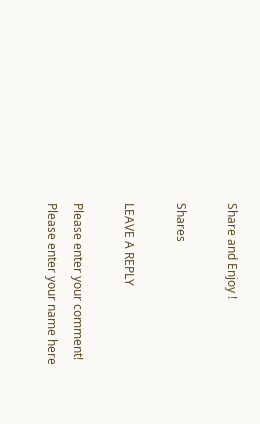Share and Enjoy !

Shares

LEAVE A REPLY

Please enter your comment!
Please enter your name here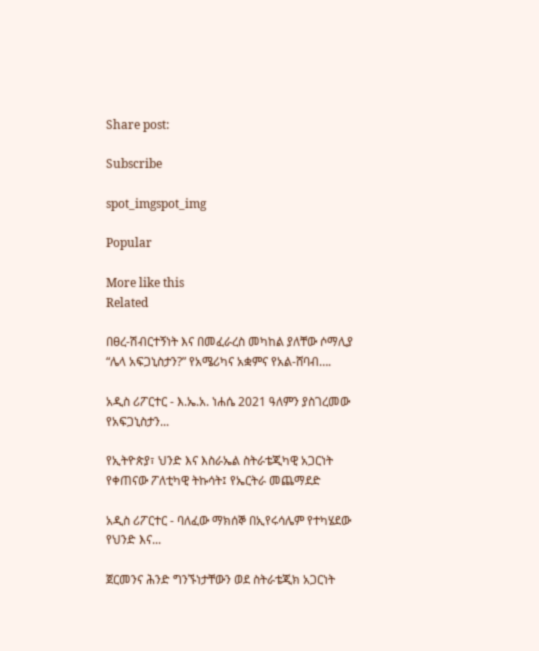Share post:

Subscribe

spot_imgspot_img

Popular

More like this
Related

በፀረ-ሽብርተኝነት እና በመፈራረስ መካከል ያለቸው ሶማሊያ “ሌላ አፍጋኒስታን?” የአሜሪካና አቋምና የአል-ሸባብ….

አዲስ ሪፖርተር - እ.ኤ.አ. ነሐሴ 2021 ዓለምን ያስገረመው የአፍጋኒስታን...

የኢትዮጵያ፣ ህንድ እና እስራኤል ስትራቴጂካዊ አጋርነት የቀጠናው ፖለቲካዊ ትኩሳት፤ የኤርትራ መጨማደድ

አዲስ ሪፖርተር - ባለፈው ማክሰኞ በኢየሩሳሌም የተካሄደው የህንድ እና...

ጀርመንና ሕንድ ግንኙነታቸውን ወደ ስትራቴጂክ አጋርነት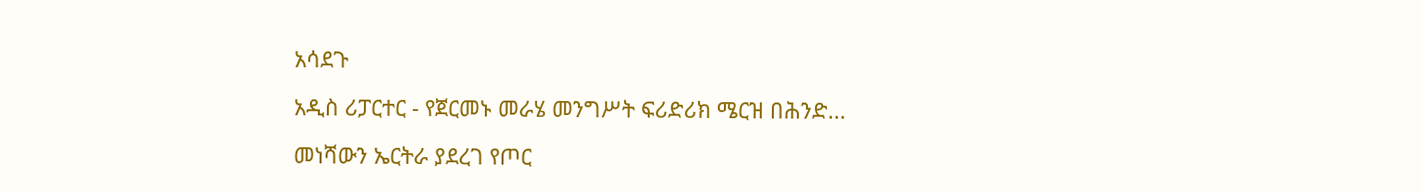አሳደጉ

አዲስ ሪፓርተር - የጀርመኑ መራሄ መንግሥት ፍሪድሪክ ሜርዝ በሕንድ...

መነሻውን ኤርትራ ያደረገ የጦር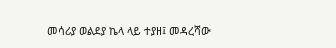መሳሪያ ወልደያ ኬላ ላይ ተያዘ፤ መዳረሻው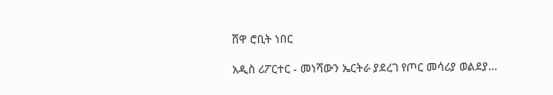ሸዋ ሮቢት ነበር

አዲስ ሪፖርተር - መነሻውን ኤርትራ ያደረገ የጦር መሳሪያ ወልደያ...